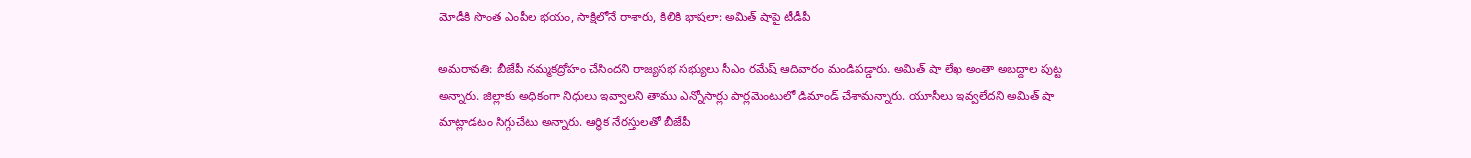మోడీకి సొంత ఎంపీల భయం, సాక్షిలోనే రాశారు, కిలికి భాషలా: అమిత్ షాపై టీడీపీ

అమరావతి: బీజేపీ నమ్మకద్రోహం చేసిందని రాజ్యసభ సభ్యులు సీఎం రమేష్ ఆదివారం మండిపడ్డారు. అమిత్ షా లేఖ అంతా అబద్దాల పుట్ట అన్నారు. జిల్లాకు అధికంగా నిధులు ఇవ్వాలని తాము ఎన్నోసార్లు పార్లమెంటులో డిమాండ్ చేశామన్నారు. యూసీలు ఇవ్వలేదని అమిత్ షా మాట్లాడటం సిగ్గుచేటు అన్నారు. ఆర్థిక నేరస్తులతో బీజేపీ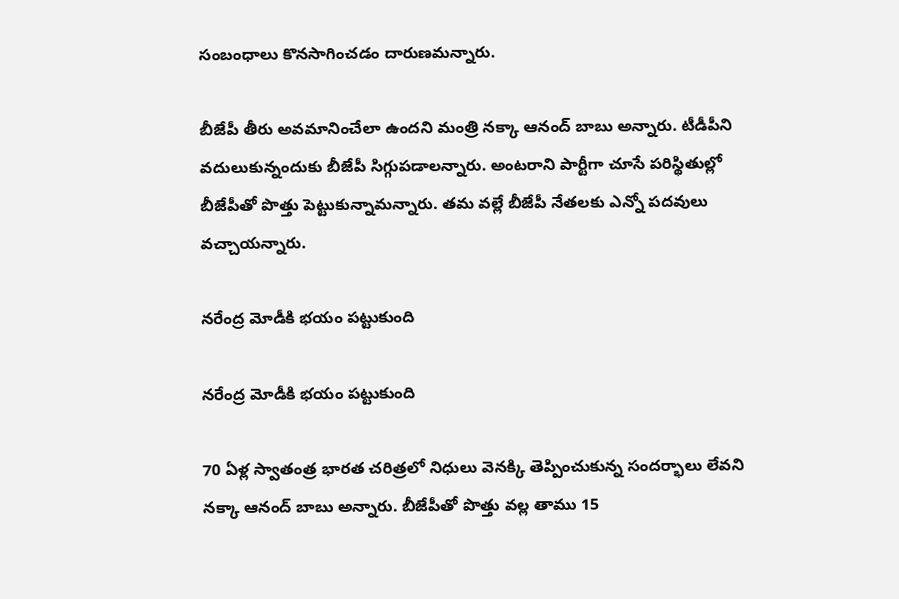సంబంధాలు కొనసాగించడం దారుణమన్నారు.

బీజేపీ తీరు అవమానించేలా ఉందని మంత్రి నక్కా ఆనంద్ బాబు అన్నారు. టీడీపీని వదులుకున్నందుకు బీజేపీ సిగ్గుపడాలన్నారు. అంటరాని పార్టీగా చూసే పరిస్థితుల్లో బీజేపీతో పొత్తు పెట్టుకున్నామన్నారు. తమ వల్లే బీజేపీ నేతలకు ఎన్నో పదవులు వచ్చాయన్నారు.

నరేంద్ర మోడీకి భయం పట్టుకుంది

నరేంద్ర మోడీకి భయం పట్టుకుంది

70 ఏళ్ల స్వాతంత్ర భారత చరిత్రలో నిధులు వెనక్కి తెప్పించుకున్న సందర్భాలు లేవని నక్కా ఆనంద్ బాబు అన్నారు. బీజేపీతో పొత్తు వల్ల తాము 15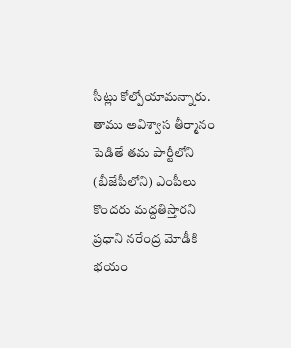సీట్లు కోల్పోయామన్నారు. తాము అవిశ్వాస తీర్మానం పెడితే తమ పార్టీలోని (బీజేపీలోని) ఎంపీలు కొందరు మద్దతిస్తారని ప్రధాని నరేంద్ర మోడీకి భయం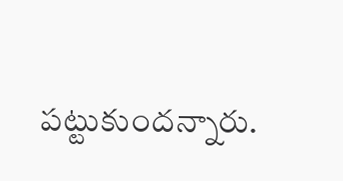పట్టుకుందన్నారు.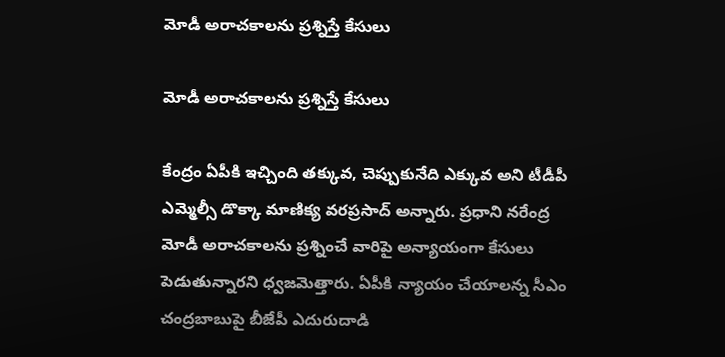మోడీ అరాచకాలను ప్రశ్నిస్తే కేసులు

మోడీ అరాచకాలను ప్రశ్నిస్తే కేసులు

కేంద్రం ఏపీకి ఇచ్చింది తక్కువ, చెప్పుకునేది ఎక్కువ అని టీడీపీ ఎమ్మెల్సీ డొక్కా మాణిక్య వరప్రసాద్ అన్నారు. ప్రధాని నరేంద్ర మోడీ అరాచకాలను ప్రశ్నించే వారిపై అన్యాయంగా కేసులు పెడుతున్నారని ధ్వజమెత్తారు. ఏపీకి న్యాయం చేయాలన్న సీఎం చంద్రబాబుపై బీజేపీ ఎదురుదాడి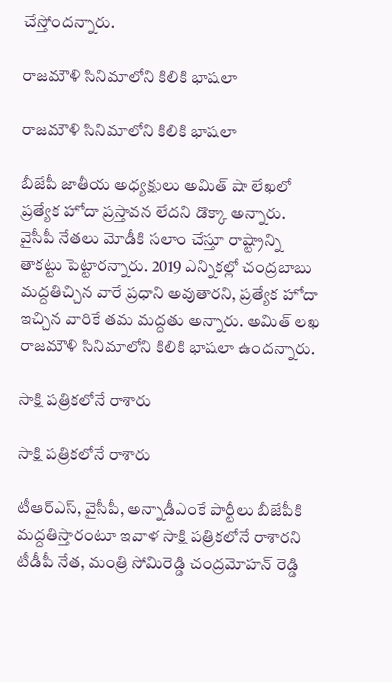చేస్తోందన్నారు.

రాజమౌళి సినిమాలోని కిలికి భాషలా

రాజమౌళి సినిమాలోని కిలికి భాషలా

బీజేపీ జాతీయ అధ్యక్షులు అమిత్ షా లేఖలో ప్రత్యేక హోదా ప్రస్తావన లేదని డొక్కా అన్నారు. వైసీపీ నేతలు మోడీకి సలాం చేస్తూ రాష్ట్రాన్ని తాకట్టు పెట్టారన్నారు. 2019 ఎన్నికల్లో చంద్రబాబు మద్దతిచ్చిన వారే ప్రధాని అవుతారని, ప్రత్యేక హోదా ఇచ్చిన వారికే తమ మద్దతు అన్నారు. అమిత్ లఖ రాజమౌళి సినిమాలోని కిలికి భాషలా ఉందన్నారు.

సాక్షి పత్రికలోనే రాశారు

సాక్షి పత్రికలోనే రాశారు

టీఆర్ఎస్, వైసీపీ, అన్నాడీఎంకే పార్టీలు బీజేపీకి మద్దతిస్తారంటూ ఇవాళ సాక్షి పత్రికలోనే రాశారని టీడీపీ నేత, మంత్రి సోమిరెడ్డి చంద్రమోహన్ రెడ్డి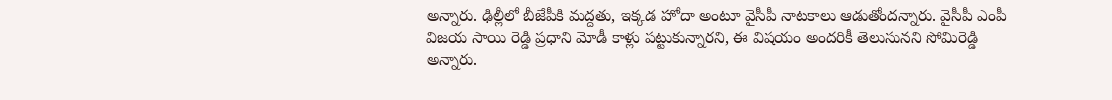అన్నారు. ఢిల్లీలో బీజేపీకి మద్దతు, ఇక్కడ హోదా అంటూ వైసీపీ నాటకాలు ఆడుతోందన్నారు. వైసీపీ ఎంపీ విజయ సాయి రెడ్డి ప్రధాని మోడీ కాళ్లు పట్టుకున్నారని, ఈ విషయం అందరికీ తెలుసునని సోమిరెడ్డి అన్నారు.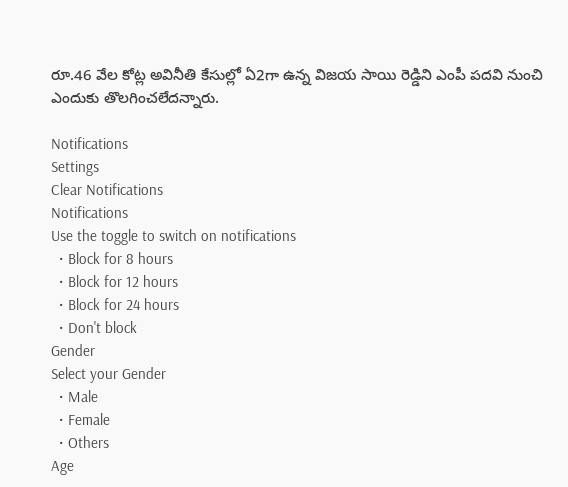రూ.46 వేల కోట్ల అవినీతి కేసుల్లో ఏ2గా ఉన్న విజయ సాయి రెడ్డిని ఎంపీ పదవి నుంచి ఎందుకు తొలగించలేదన్నారు.

Notifications
Settings
Clear Notifications
Notifications
Use the toggle to switch on notifications
  • Block for 8 hours
  • Block for 12 hours
  • Block for 24 hours
  • Don't block
Gender
Select your Gender
  • Male
  • Female
  • Others
Age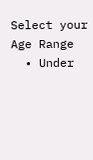Select your Age Range
  • Under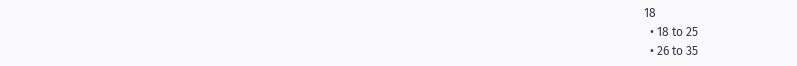18
  • 18 to 25
  • 26 to 35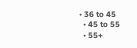• 36 to 45
  • 45 to 55
  • 55+